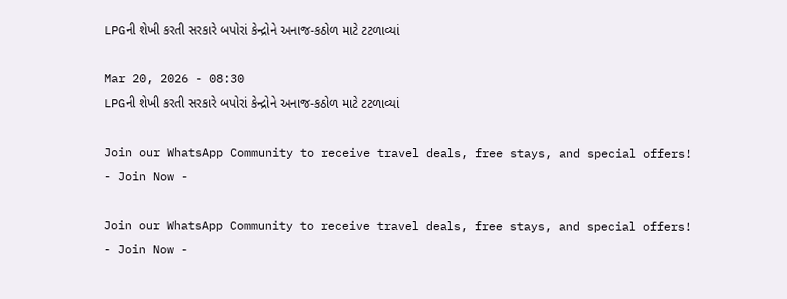LPGની શેખી કરતી સરકારે બપોરાં કેન્દ્રોને અનાજ-કઠોળ માટે ટટળાવ્યાં

Mar 20, 2026 - 08:30
LPGની શેખી કરતી સરકારે બપોરાં કેન્દ્રોને અનાજ-કઠોળ માટે ટટળાવ્યાં

Join our WhatsApp Community to receive travel deals, free stays, and special offers!
- Join Now -

Join our WhatsApp Community to receive travel deals, free stays, and special offers!
- Join Now -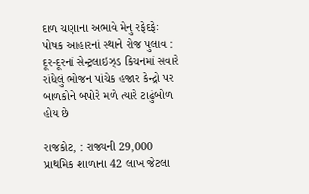દાળ ચણાના અભાવે મેનુ રફેદફેઃ પોષક આહારનાં સ્થાને રોજ પુલાવ : દૂર-દૂરનાં સેન્ટ્રલાઇઝ્ડ કિચનમાં સવારે રાંધેલું ભોજન પાંચેક હજાર કેન્દ્રો પર બાળકોને બપોરે મળે ત્યારે ટાઢુંબોળ હોય છે

રાજકોટ, : રાજ્યની 29,000 પ્રાથમિક શાળાના 42 લાખ જેટલા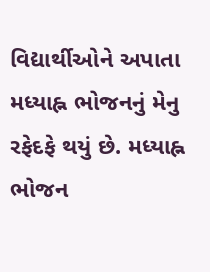વિદ્યાર્થીઓને અપાતા મધ્યાહ્ન ભોજનનું મેનુ રફેદફે થયું છે. મધ્યાહ્ન ભોજન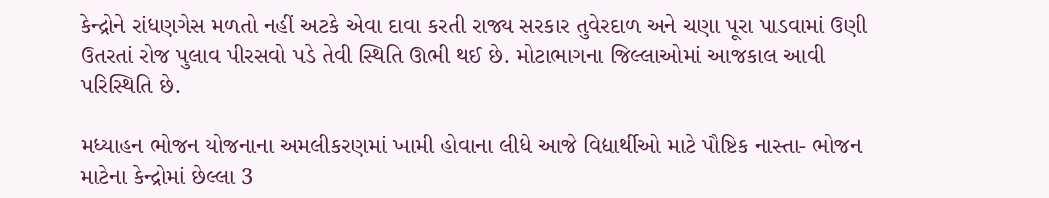કેન્દ્રોને રાંધણગેસ મળતો નહીં અટકે એવા દાવા કરતી રાજ્ય સરકાર તુવેરદાળ અને ચણા પૂરા પાડવામાં ઉણી ઉતરતાં રોજ પુલાવ પીરસવો પડે તેવી સ્થિતિ ઊભી થઈ છે. મોટાભાગના જિલ્લાઓમાં આજકાલ આવી પરિસ્થિતિ છે.

મધ્યાહન ભોજન યોજનાના અમલીકરણમાં ખામી હોવાના લીધે આજે વિદ્યાર્થીઓ માટે પૌષ્ટિક નાસ્તા- ભોજન માટેના કેન્દ્રોમાં છેલ્લા 3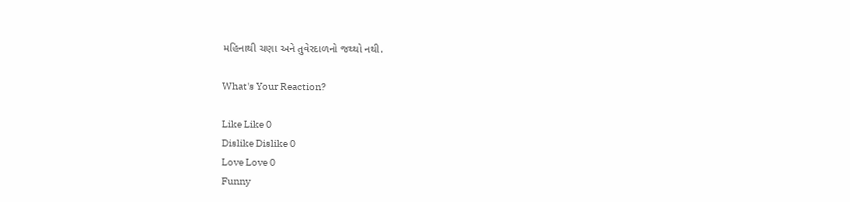મહિનાથી ચણા અને તુવેરદાળનો જથ્થો નથી.

What's Your Reaction?

Like Like 0
Dislike Dislike 0
Love Love 0
Funny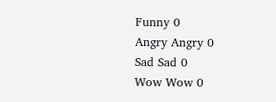Funny 0
Angry Angry 0
Sad Sad 0
Wow Wow 0